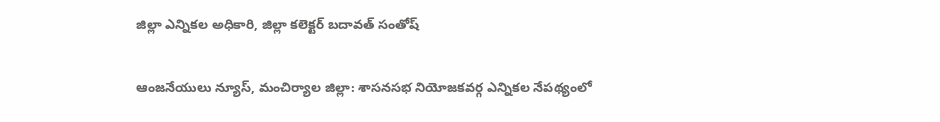జిల్లా ఎన్నికల అధికారి, జిల్లా కలెక్టర్ బదావత్ సంతోష్

ఆంజనేయులు న్యూస్, మంచిర్యాల జిల్లా: శాసనసభ నియోజకవర్గ ఎన్నికల నేపథ్యంలో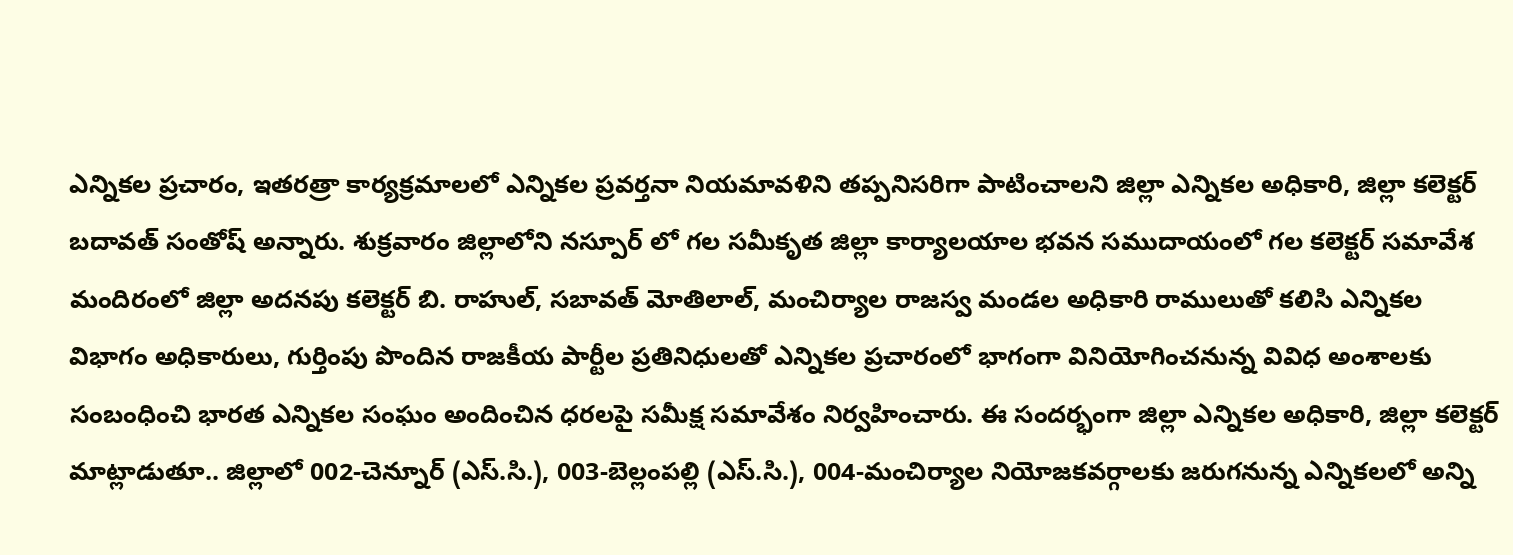ఎన్నికల ప్రచారం, ఇతరత్రా కార్యక్రమాలలో ఎన్నికల ప్రవర్తనా నియమావళిని తప్పనిసరిగా పాటించాలని జిల్లా ఎన్నికల అధికారి, జిల్లా కలెక్టర్ బదావత్ సంతోష్ అన్నారు. శుక్రవారం జిల్లాలోని నస్పూర్ లో గల సమీకృత జిల్లా కార్యాలయాల భవన సముదాయంలో గల కలెక్టర్ సమావేశ మందిరంలో జిల్లా అదనపు కలెక్టర్ బి. రాహుల్, సబావత్ మోతిలాల్, మంచిర్యాల రాజస్వ మండల అధికారి రాములుతో కలిసి ఎన్నికల విభాగం అధికారులు, గుర్తింపు పొందిన రాజకీయ పార్టీల ప్రతినిధులతో ఎన్నికల ప్రచారంలో భాగంగా వినియోగించనున్న వివిధ అంశాలకు సంబంధించి భారత ఎన్నికల సంఘం అందించిన ధరలపై సమీక్ష సమావేశం నిర్వహించారు. ఈ సందర్భంగా జిల్లా ఎన్నికల అధికారి, జిల్లా కలెక్టర్ మాట్లాడుతూ.. జిల్లాలో 002-చెన్నూర్ (ఎస్.సి.), 003-బెల్లంపల్లి (ఎస్.సి.), 004-మంచిర్యాల నియోజకవర్గాలకు జరుగనున్న ఎన్నికలలో అన్ని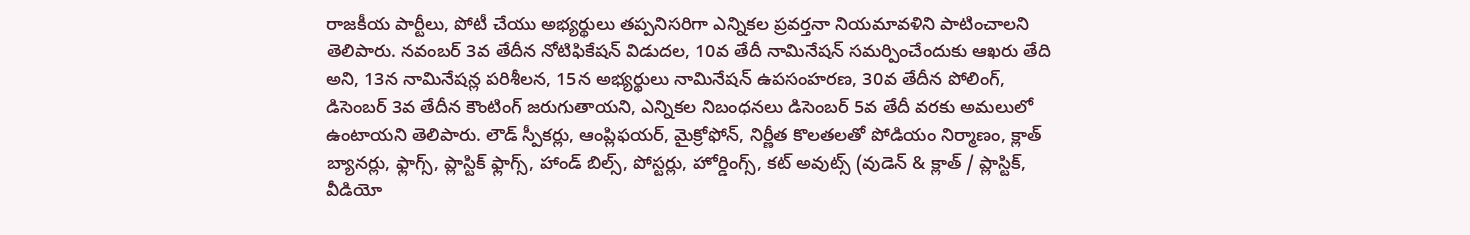రాజకీయ పార్టీలు, పోటీ చేయు అభ్యర్థులు తప్పనిసరిగా ఎన్నికల ప్రవర్తనా నియమావళిని పాటించాలని తెలిపారు. నవంబర్ 3వ తేదీన నోటిఫికేషన్ విడుదల, 10వ తేదీ నామినేషన్ సమర్పించేందుకు ఆఖరు తేది అని, 13న నామినేషన్ల పరిశీలన, 15న అభ్యర్థులు నామినేషన్ ఉపసంహరణ, 30వ తేదీన పోలింగ్, డిసెంబర్ 3వ తేదీన కౌంటింగ్ జరుగుతాయని, ఎన్నికల నిబంధనలు డిసెంబర్ 5వ తేదీ వరకు అమలులో ఉంటాయని తెలిపారు. లౌడ్ స్పీకర్లు, ఆంప్లిఫయర్, మైక్రోఫోన్, నిర్ణీత కొలతలతో పోడియం నిర్మాణం, క్లాత్ బ్యానర్లు, ఫ్లాగ్స్, ప్లాస్టిక్ ఫ్లాగ్స్, హాండ్ బిల్స్, పోస్టర్లు, హోర్డింగ్స్, కట్ అవుట్స్ (వుడెన్ & క్లాత్ / ప్లాస్టిక్, వీడియో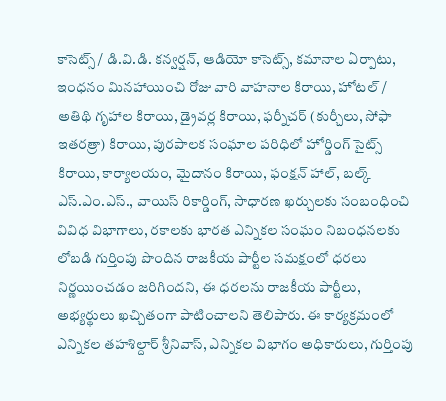కాసెట్స్ / డి.వి.డి. కన్వర్షన్, ఆడియో కాసెట్స్, కమానాల ఏర్పాటు, ఇంధనం మినహాయించి రోజు వారి వాహనాల కిరాయి, హోటల్ / అతిథి గృహాల కిరాయి, డ్రైవర్ల కిరాయి, ఫర్నీచర్ (కుర్చీలు, సోఫా ఇతరత్రా) కిరాయి, పురపాలక సంఘాల పరిధిలో హోర్డింగ్ సైట్స్ కిరాయి, కార్యాలయం, మైదానం కిరాయి, ఫంక్షన్ హాల్, బల్క్ ఎస్.ఎం.ఎస్., వాయిస్ రికార్డింగ్, సాధారణ ఖర్చులకు సంబంధించి వివిధ విభాగాలు, రకాలకు భారత ఎన్నికల సంఘం నిబంధనలకు లోబడి గుర్తింపు పొందిన రాజకీయ పార్టీల సమక్షంలో ధరలు నిర్ణయించడం జరిగిందని, ఈ ధరలను రాజకీయ పార్టీలు, అభ్యర్థులు ఖచ్చితంగా పాటించాలని తెలిపారు. ఈ కార్యక్రమంలో ఎన్నికల తహశిల్దార్ శ్రీనివాస్, ఎన్నికల విభాగం అధికారులు, గుర్తింపు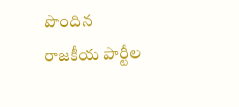పొందిన రాజకీయ పార్టీల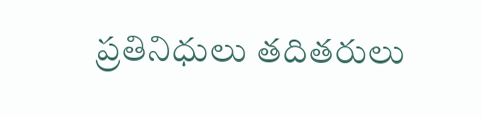ప్రతినిధులు తదితరులు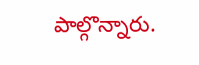పాల్గొన్నారు.